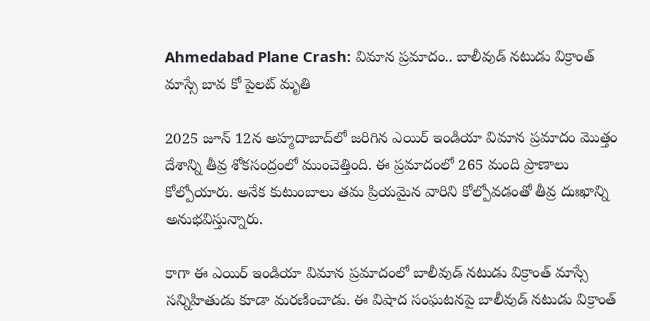Ahmedabad Plane Crash: విమాన ప్రమాదం.. బాలీవుడ్ నటుడు విక్రాంత్ మాస్సే బావ కో పైలట్ మృతి

2025 జూన్ 12న అహ్మదాబాద్‌లో జరిగిన ఎయిర్ ఇండియా విమాన ప్రమాదం మొత్తం దేశాన్ని తీవ్ర శోకసంద్రంలో ముంచెత్తింది. ఈ ప్రమాదంలో 265 మంది ప్రాణాలు కోల్పోయారు. అనేక కుటుంబాలు తమ ప్రియమైన వారిని కోల్పోవడంతో తీవ్ర దుఃఖాన్ని అనుభవిస్తున్నారు.

కాగా ఈ ఎయిర్ ఇండియా విమాన ప్రమాదంలో బాలీవుడ్ నటుడు విక్రాంత్ మాస్సే సన్నిహితుడు కూడా మరణించాడు. ఈ విషాద సంఘటనపై బాలీవుడ్ నటుడు విక్రాంత్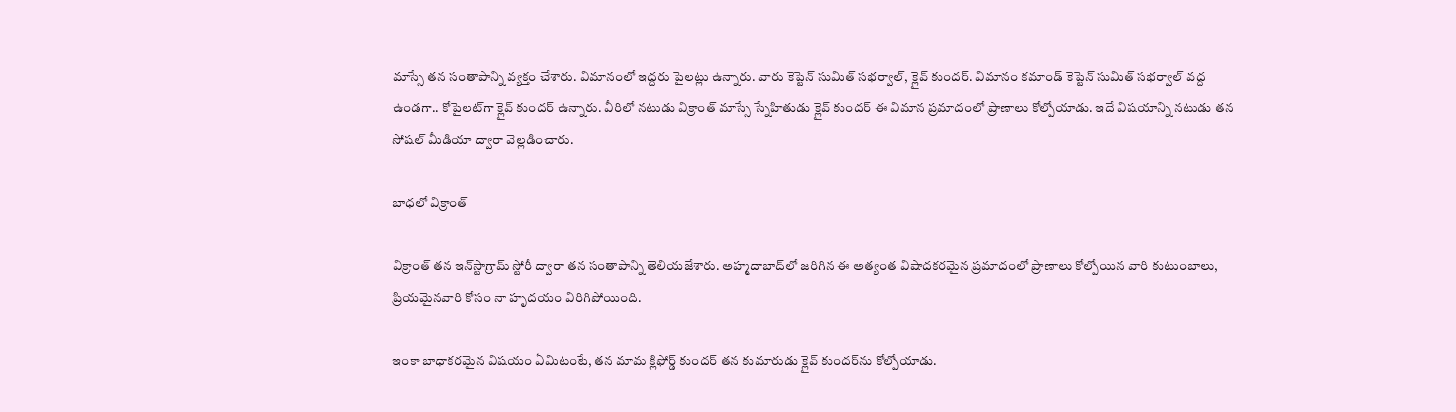మాస్సే తన సంతాపాన్ని వ్యక్తం చేశారు. విమానంలో ఇద్దరు పైలట్లు ఉన్నారు. వారు కెప్టెన్ సుమిత్ సభర్వాల్, క్లైవ్ కుందర్. విమానం కమాండ్ కెప్టెన్ సుమిత్ సభర్వాల్ వద్ద ఉండగా.. కోపైలట్‌గా క్లైవ్ కుందర్ ఉన్నారు. వీరిలో నటుడు విక్రాంత్ మాస్సే స్నేహితుడు క్లైవ్ కుందర్ ఈ విమాన ప్రమాదంలో ప్రాణాలు కోల్పోయాడు. ఇదే విషయాన్ని నటుడు తన సోషల్ మీడియా ద్వారా వెల్లడించారు.

బాధలో విక్రాంత్

విక్రాంత్ తన ఇన్‌స్టాగ్రామ్ స్టోరీ ద్వారా తన సంతాపాన్ని తెలియజేశారు. అహ్మదాబాద్‌లో జరిగిన ఈ అత్యంత విషాదకరమైన ప్రమాదంలో ప్రాణాలు కోల్పోయిన వారి కుటుంబాలు, ప్రియమైనవారి కోసం నా హృదయం విరిగిపోయింది.

ఇంకా బాధాకరమైన విషయం ఏమిటంటే, తన మామ క్లిఫోర్డ్ కుందర్ తన కుమారుడు క్లైవ్ కుందర్‌ను కోల్పోయాడు.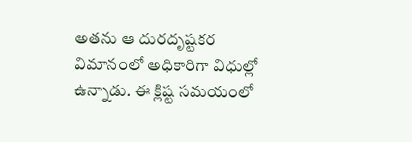అతను ఆ దురదృష్టకర విమానంలో అధికారిగా విధుల్లో ఉన్నాడు. ఈ క్లిష్ట సమయంలో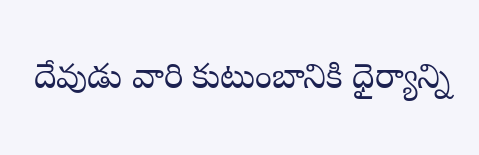దేవుడు వారి కుటుంబానికి ధైర్యాన్ని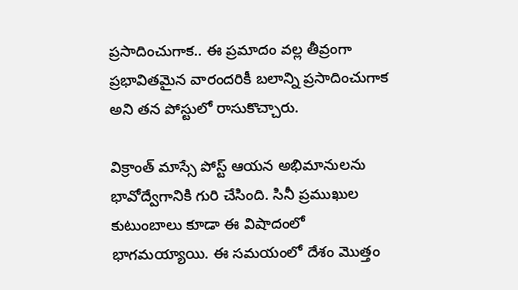ప్రసాదించుగాక.. ఈ ప్రమాదం వల్ల తీవ్రంగా ప్రభావితమైన వారందరికీ బలాన్ని ప్రసాదించుగాక అని తన పోస్టులో రాసుకొచ్చారు.

విక్రాంత్ మాస్సే పోస్ట్ ఆయన అభిమానులను భావోద్వేగానికి గురి చేసింది. సినీ ప్రముఖుల కుటుంబాలు కూడా ఈ విషాదంలో భాగమయ్యాయి. ఈ సమయంలో దేశం మొత్తం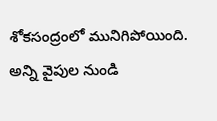శోకసంద్రంలో మునిగిపోయింది. అన్ని వైపుల నుండి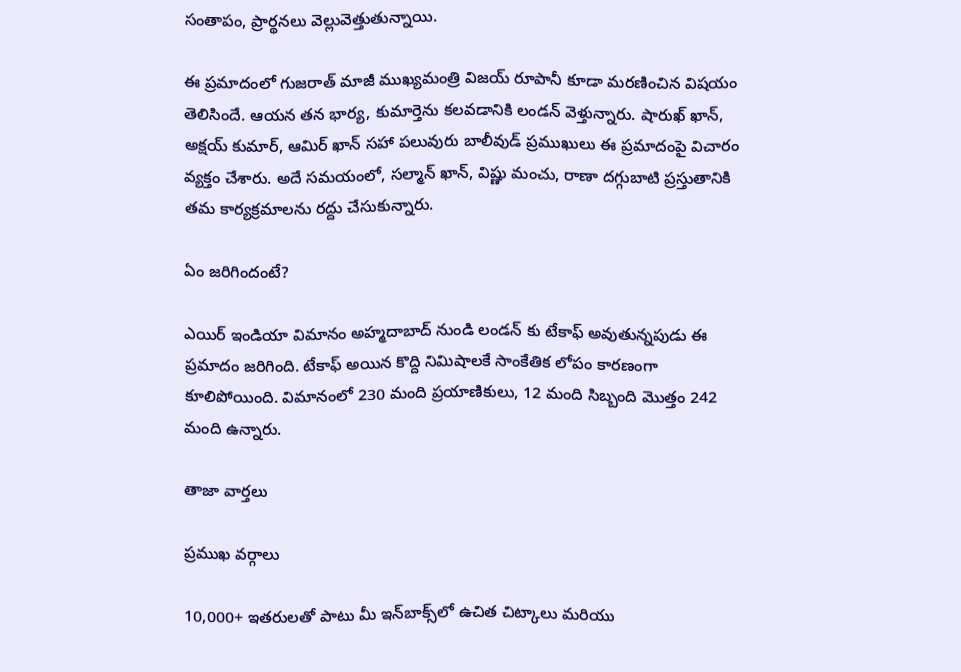సంతాపం, ప్రార్థనలు వెల్లువెత్తుతున్నాయి.

ఈ ప్రమాదంలో గుజరాత్ మాజీ ముఖ్యమంత్రి విజయ్ రూపానీ కూడా మరణించిన విషయం తెలిసిందే. ఆయన తన భార్య, కుమార్తెను కలవడానికి లండన్ వెళ్తున్నారు. షారుఖ్ ఖాన్, అక్షయ్ కుమార్, ఆమిర్ ఖాన్ సహా పలువురు బాలీవుడ్ ప్రముఖులు ఈ ప్రమాదంపై విచారం వ్యక్తం చేశారు. అదే సమయంలో, సల్మాన్ ఖాన్, విష్ణు మంచు, రాణా దగ్గుబాటి ప్రస్తుతానికి తమ కార్యక్రమాలను రద్దు చేసుకున్నారు.

ఏం జరిగిందంటే?

ఎయిర్ ఇండియా విమానం అహ్మదాబాద్ నుండి లండన్ కు టేకాఫ్ అవుతున్నపుడు ఈ ప్రమాదం జరిగింది. టేకాఫ్ అయిన కొద్ది నిమిషాలకే సాంకేతిక లోపం కారణంగా కూలిపోయింది. విమానంలో 230 మంది ప్రయాణికులు, 12 మంది సిబ్బంది మొత్తం 242 మంది ఉన్నారు.

తాజా వార్తలు

ప్రముఖ వర్గాలు

10,000+ ఇతరులతో పాటు మీ ఇన్‌బాక్స్‌లో ఉచిత చిట్కాలు మరియు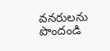వనరులను పొందండి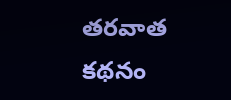తరవాత కథనం